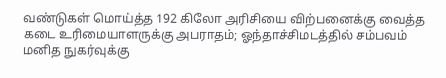வண்டுகள் மொய்த்த 192 கிலோ அரிசியை விற்பனைக்கு வைத்த கடை உரிமையாளருக்கு அபராதம்; ஓந்தாச்சிமடத்தில் சம்பவம்
மனித நுகர்வுக்கு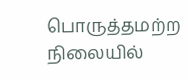பொருத்தமற்ற நிலையில்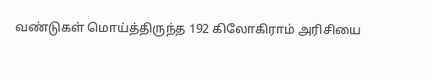வண்டுகள் மொய்த்திருந்த 192 கிலோகிராம் அரிசியை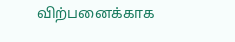விற்பனைக்காக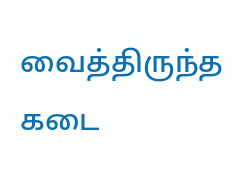வைத்திருந்த கடை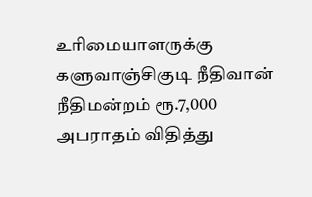உரிமையாளருக்கு களுவாஞ்சிகுடி நீதிவான் நீதிமன்றம் ரூ.7,000 அபராதம் விதித்து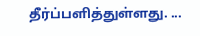தீர்ப்பளித்துள்ளது. ...